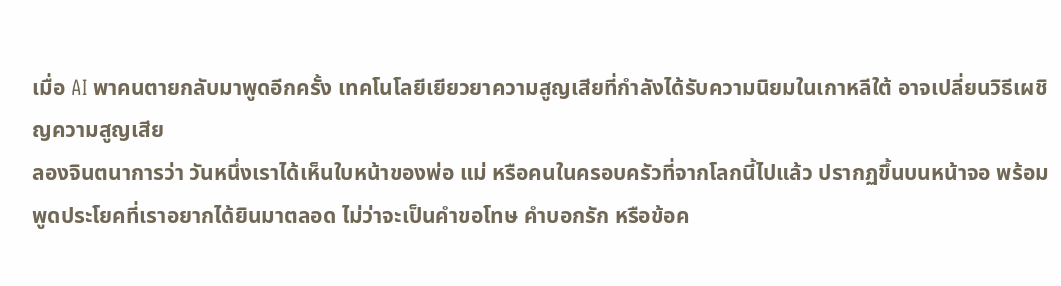เมื่อ AI พาคนตายกลับมาพูดอีกครั้ง เทคโนโลยีเยียวยาความสูญเสียที่กำลังได้รับความนิยมในเกาหลีใต้ อาจเปลี่ยนวิธีเผชิญความสูญเสีย
ลองจินตนาการว่า วันหนึ่งเราได้เห็นใบหน้าของพ่อ แม่ หรือคนในครอบครัวที่จากโลกนี้ไปแล้ว ปรากฏขึ้นบนหน้าจอ พร้อมพูดประโยคที่เราอยากได้ยินมาตลอด ไม่ว่าจะเป็นคำขอโทษ คำบอกรัก หรือข้อค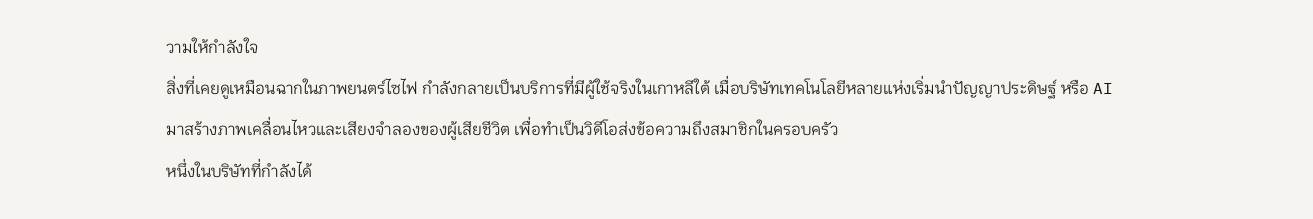วามให้กำลังใจ
สิ่งที่เคยดูเหมือนฉากในภาพยนตร์ไซไฟ กำลังกลายเป็นบริการที่มีผู้ใช้จริงในเกาหลีใต้ เมื่อบริษัทเทคโนโลยีหลายแห่งเริ่มนำปัญญาประดิษฐ์ หรือ AI มาสร้างภาพเคลื่อนไหวและเสียงจำลองของผู้เสียชีวิต เพื่อทำเป็นวิดีโอส่งข้อความถึงสมาชิกในครอบครัว
หนึ่งในบริษัทที่กำลังได้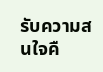รับความสนใจคื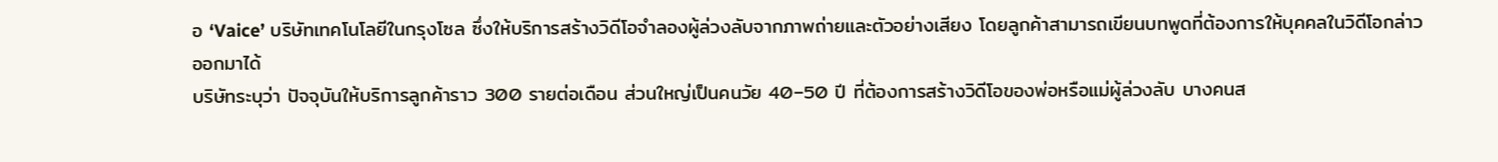อ ‘Vaice’ บริษัทเทคโนโลยีในกรุงโซล ซึ่งให้บริการสร้างวิดีโอจำลองผู้ล่วงลับจากภาพถ่ายและตัวอย่างเสียง โดยลูกค้าสามารถเขียนบทพูดที่ต้องการให้บุคคลในวิดีโอกล่าวออกมาได้
บริษัทระบุว่า ปัจจุบันให้บริการลูกค้าราว 300 รายต่อเดือน ส่วนใหญ่เป็นคนวัย 40–50 ปี ที่ต้องการสร้างวิดีโอของพ่อหรือแม่ผู้ล่วงลับ บางคนส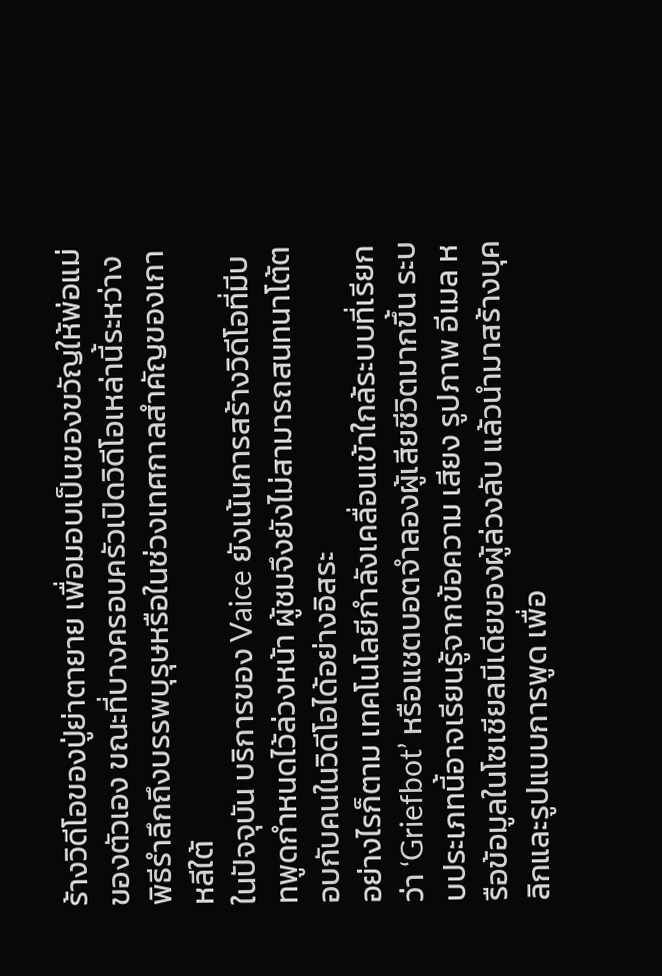ร้างวิดีโอของปู่ย่าตายาย เพื่อมอบเป็นของขวัญให้พ่อแม่ของตัวเอง ขณะที่บางครอบครัวเปิดวิดีโอเหล่านี้ระหว่างพิธีรำลึกถึงบรรพบุรุษหรือในช่วงเทศกาลสำคัญของเกาหลีใต้
ในปัจจุบัน บริการของ Vaice ยังเน้นการสร้างวิดีโอที่มีบทพูดกำหนดไว้ล่วงหน้า ผู้ชมจึงยังไม่สามารถสนทนาโต้ตอบกับคนในวิดีโอได้อย่างอิสระ
อย่างไรก็ตาม เทคโนโลยีกำลังเคลื่อนเข้าใกล้ระบบที่เรียกว่า ‘Griefbot’ หรือแชตบอตจำลองผู้เสียชีวิตมากขึ้น ระบบประเภทนี้อาจเรียนรู้จากข้อความ เสียง รูปภาพ อีเมล หรือข้อมูลในโซเชียลมีเดียของผู้ล่วงลับ แล้วนำมาสร้างบุคลิกและรูปแบบการพูด เพื่อ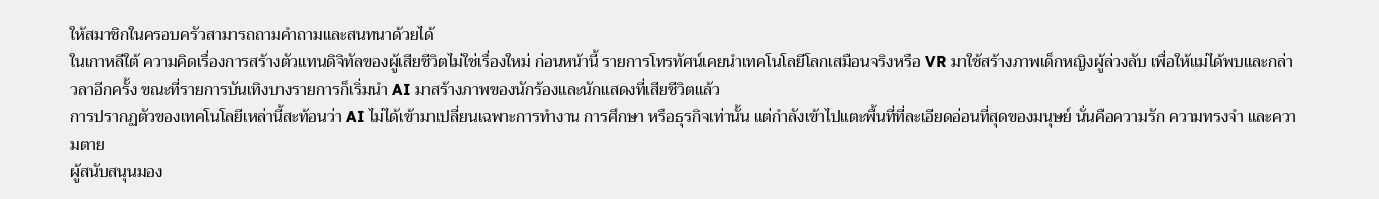ให้สมาชิกในครอบครัวสามารถถามคำถามและสนทนาด้วยได้
ในเกาหลีใต้ ความคิดเรื่องการสร้างตัวแทนดิจิทัลของผู้เสียชีวิตไม่ใช่เรื่องใหม่ ก่อนหน้านี้ รายการโทรทัศน์เคยนำเทคโนโลยีโลกเสมือนจริงหรือ VR มาใช้สร้างภาพเด็กหญิงผู้ล่วงลับ เพื่อให้แม่ได้พบและกล่าวลาอีกครั้ง ขณะที่รายการบันเทิงบางรายการก็เริ่มนำ AI มาสร้างภาพของนักร้องและนักแสดงที่เสียชีวิตแล้ว
การปรากฏตัวของเทคโนโลยีเหล่านี้สะท้อนว่า AI ไม่ได้เข้ามาเปลี่ยนเฉพาะการทำงาน การศึกษา หรือธุรกิจเท่านั้น แต่กำลังเข้าไปแตะพื้นที่ที่ละเอียดอ่อนที่สุดของมนุษย์ นั่นคือความรัก ความทรงจำ และความตาย
ผู้สนับสนุนมอง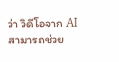ว่า วิดีโอจาก AI สามารถช่วย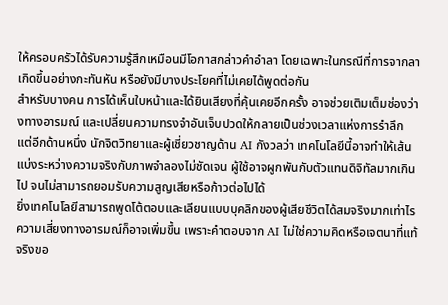ให้ครอบครัวได้รับความรู้สึกเหมือนมีโอกาสกล่าวคำอำลา โดยเฉพาะในกรณีที่การจากลาเกิดขึ้นอย่างกะทันหัน หรือยังมีบางประโยคที่ไม่เคยได้พูดต่อกัน
สำหรับบางคน การได้เห็นใบหน้าและได้ยินเสียงที่คุ้นเคยอีกครั้ง อาจช่วยเติมเต็มช่องว่างทางอารมณ์ และเปลี่ยนความทรงจำอันเจ็บปวดให้กลายเป็นช่วงเวลาแห่งการรำลึก
แต่อีกด้านหนึ่ง นักจิตวิทยาและผู้เชี่ยวชาญด้าน AI กังวลว่า เทคโนโลยีนี้อาจทำให้เส้นแบ่งระหว่างความจริงกับภาพจำลองไม่ชัดเจน ผู้ใช้อาจผูกพันกับตัวแทนดิจิทัลมากเกินไป จนไม่สามารถยอมรับความสูญเสียหรือก้าวต่อไปได้
ยิ่งเทคโนโลยีสามารถพูดโต้ตอบและเลียนแบบบุคลิกของผู้เสียชีวิตได้สมจริงมากเท่าไร ความเสี่ยงทางอารมณ์ก็อาจเพิ่มขึ้น เพราะคำตอบจาก AI ไม่ใช่ความคิดหรือเจตนาที่แท้จริงขอ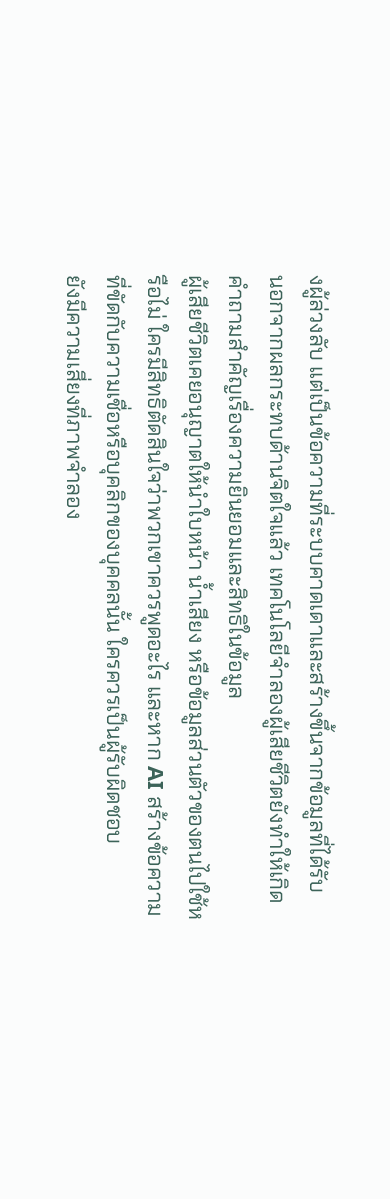งผู้ล่วงลับ แต่เป็นข้อความที่ระบบคาดเดาและสร้างขึ้นจากข้อมูลที่ได้รับ
นอกจากผลกระทบด้านจิตใจแล้ว เทคโนโลยีจำลองผู้เสียชีวิตยังทำให้เกิดคำถามสำคัญเรื่องความยินยอมและสิทธิในข้อมูล
ผู้เสียชีวิตเคยอนุญาตให้นำใบหน้า น้ำเสียง หรือข้อมูลส่วนตัวของตนไปใช้หรือไม่ ใครมีสิทธิตัดสินใจว่าพวกเขาควรพูดอะไร และหาก AI สร้างข้อความที่ขัดกับความเชื่อหรือบุคลิกของบุคคลนั้น ใครควรเป็นผู้รับผิดชอบ
ยังมีความเสี่ยงที่ภาพจำลอง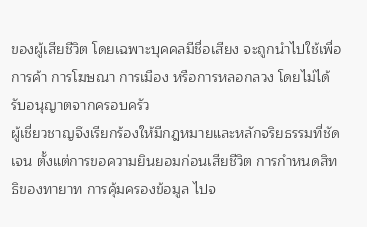ของผู้เสียชีวิต โดยเฉพาะบุคคลมีชื่อเสียง จะถูกนำไปใช้เพื่อการค้า การโฆษณา การเมือง หรือการหลอกลวง โดยไม่ได้รับอนุญาตจากครอบครัว
ผู้เชี่ยวชาญจึงเรียกร้องให้มีกฎหมายและหลักจริยธรรมที่ชัดเจน ตั้งแต่การขอความยินยอมก่อนเสียชีวิต การกำหนดสิทธิของทายาท การคุ้มครองข้อมูล ไปจ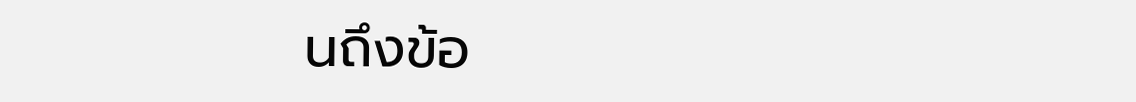นถึงข้อ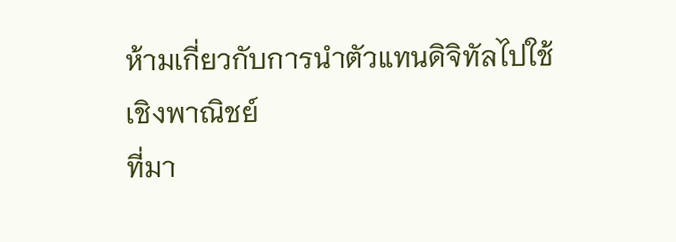ห้ามเกี่ยวกับการนำตัวแทนดิจิทัลไปใช้เชิงพาณิชย์
ที่มา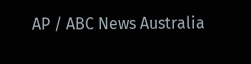AP / ABC News Australia